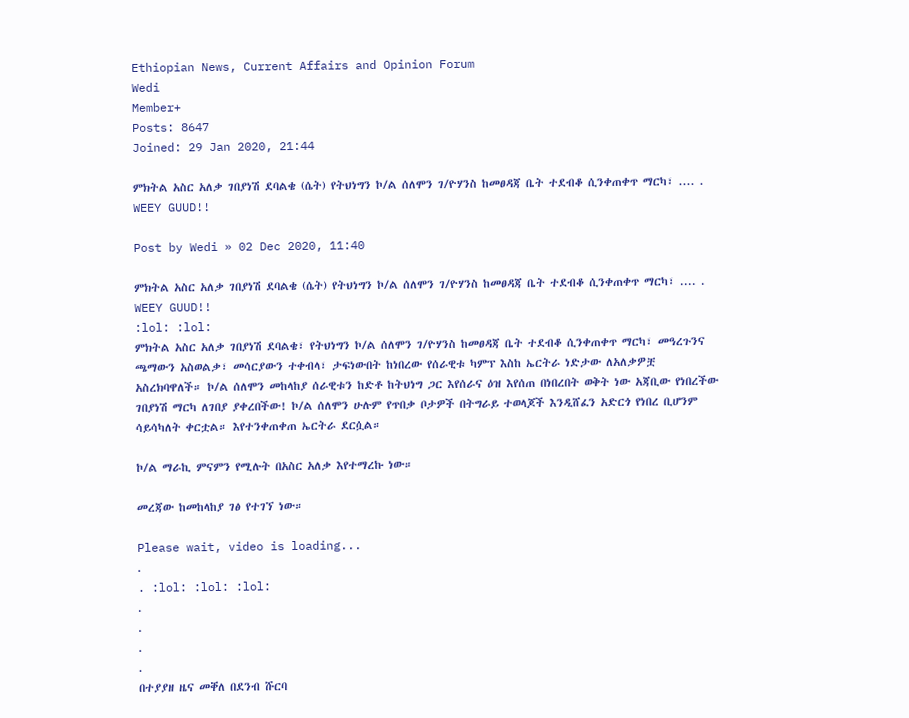Ethiopian News, Current Affairs and Opinion Forum
Wedi
Member+
Posts: 8647
Joined: 29 Jan 2020, 21:44

ምክትል አስር አለቃ ገበያነሽ ደባልቄ (ሴት) የትህነግን ኮ/ል ሰለሞን ገ/ዮሃንስ ከመፀዳጃ ቤት ተደብቆ ሲንቀጠቀጥ ማርካ፣ .... . WEEY GUUD!!

Post by Wedi » 02 Dec 2020, 11:40

ምክትል አስር አለቃ ገበያነሽ ደባልቄ (ሴት) የትህነግን ኮ/ል ሰለሞን ገ/ዮሃንስ ከመፀዳጃ ቤት ተደብቆ ሲንቀጠቀጥ ማርካ፣ .... . WEEY GUUD!!
:lol: :lol:
ምክትል አስር አለቃ ገበያነሽ ደባልቄ፣ የትህነግን ኮ/ል ሰለሞን ገ/ዮሃንስ ከመፀዳጃ ቤት ተደብቆ ሲንቀጠቀጥ ማርካ፣ መዓረጉንና ጫማውን አስወልቃ፣ መሳርያውን ተቀብላ፣ ታፍነውበት ከነበረው የሰራዊቱ ካምፕ እስከ ኤርትራ ነድታው ለአለቃዎቿ አስረክባዋለች። ኮ/ል ሰለሞን መከላከያ ሰራዊቱን ከድቶ ከትህነግ ጋር እየሰራና ዕዝ እየሰጠ በነበረበት ወቅት ነው አጃቢው የነበረችው ገበያነሽ ማርካ ለገበያ ያቀረበችው! ኮ/ል ሰለሞን ሁሉም የጥበቃ ቦታዎች በትግራይ ተወላጆች እንዲሸፈን አድርጎ የነበረ ቢሆንም ሳይሳካለት ቀርቷል። እየተንቀጠቀጠ ኤርትራ ደርሷል።

ኮ/ል ማራኪ ምናምን የሚሉት በአስር አለቃ እየተማረኩ ነው።

መረጃው ከመከላከያ ገፅ የተገኘ ነው።

Please wait, video is loading...
.
. :lol: :lol: :lol:
.
.
.
.
በተያያዘ ዜና መቐለ በደንብ ሹርባ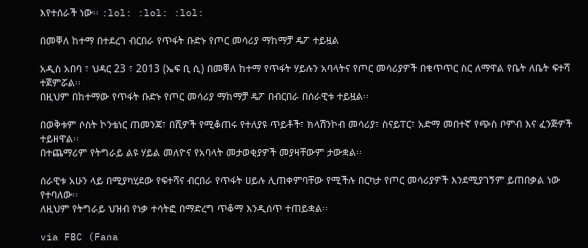እየተሰራች ነው፡፡ :lol: :lol: :lol:

በመቐለ ከተማ በተደረገ ብርበራ የጥፋት ቡድኑ የጦር መሳሪያ ማከማቻ ዴፖ ተይዟል

አዲስ አበባ ፣ ህዳር 23 ፣ 2013 (ኤፍ ቢ ሲ) በመቐለ ከተማ የጥፋት ሃይሉን አባላትና የጦር መሳሪያዎች በቁጥጥር ስር ለማዋል የቤት ለቤት ፍተሻ ተጀምሯል፡፡
በዚህም በከተማው የጥፋት ቡድኑ የጦር መሳሪያ ማከማቻ ዴፖ በብርበራ በሰራዊቱ ተይዟል፡፡

በወቅቱም ሶስት ኮንቴነር ጠመንጃ፣ በሺዎች የሚቆጠሩ የተለያዩ ጥይቶች፣ ክላሽንኮብ መሳሪያ፣ ስናይፐር፣ አድማ መበተኛ የጭስ ቦምብ እና ፈንጅዎች ተይዘዋል፡፡
በተጨማሪም የትግራይ ልዩ ሃይል መለዮና የአባላት መታወቂያዎች መያዛቸውም ታውቋል፡፡

ሰራዊቱ አሁን ላይ በሚያካሂደው የፍተሻና ብርበራ የጥፋት ሀይሉ ሊጠቀምባቸው የሚችሉ በርካታ የጦር መሳሪያዎች እንደሚያገኝም ይጠበቃል ነው የተባለው፡፡
ለዚህም የትግራይ ህዝብ የነቃ ተሳትፎ በማድረግ ጥቆማ እንዲሰጥ ተጠይቋል፡፡

via FBC (Fana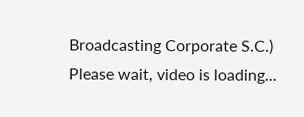Broadcasting Corporate S.C.)
Please wait, video is loading...